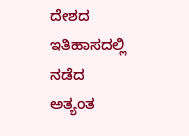ದೇಶದ ಇತಿಹಾಸದಲ್ಲಿ ನಡೆದ ಅತ್ಯಂತ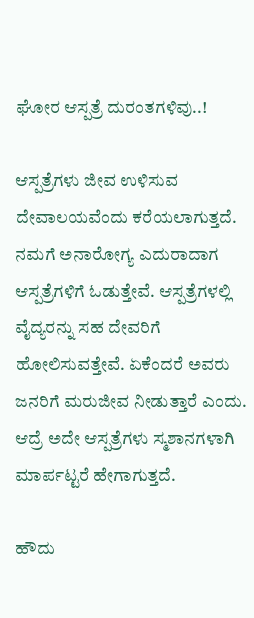ಘೋರ ಆಸ್ಪತ್ರೆ ದುರಂತಗಳಿವು..!

ಆಸ್ಪತ್ರೆಗಳು ಜೀವ ಉಳಿಸುವ ದೇವಾಲಯವೆಂದು ಕರೆಯಲಾಗುತ್ತದೆ. ನಮಗೆ ಅನಾರೋಗ್ಯ ಎದುರಾದಾಗ ಆಸ್ಪತ್ರೆಗಳಿಗೆ ಓಡುತ್ತೇವೆ. ಆಸ್ಪತ್ರೆಗಳಲ್ಲಿ ವೈದ್ಯರನ್ನು ಸಹ ದೇವರಿಗೆ ಹೋಲಿಸುವತ್ತೇವೆ. ಏಕೆಂದರೆ ಅವರು ಜನರಿಗೆ ಮರುಜೀವ ನೀಡುತ್ತಾರೆ ಎಂದು. ಆದ್ರೆ ಅದೇ ಆಸ್ಪತ್ರೆಗಳು ಸ್ಮಶಾನಗಳಾಗಿ ಮಾರ್ಪಟ್ಟರೆ ಹೇಗಾಗುತ್ತದೆ.

ಹೌದು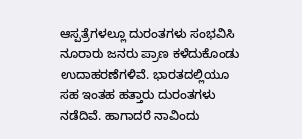ಆಸ್ಪತ್ರೆಗಳಲ್ಲೂ ದುರಂತಗಳು ಸಂಭವಿಸಿ ನೂರಾರು ಜನರು ಪ್ರಾಣ ಕಳೆದುಕೊಂಡು ಉದಾಹರಣೆಗಳಿವೆ. ಭಾರತದಲ್ಲಿಯೂ ಸಹ ಇಂತಹ ಹತ್ತಾರು ದುರಂತಗಳು ನಡೆದಿವೆ. ಹಾಗಾದರೆ ನಾವಿಂದು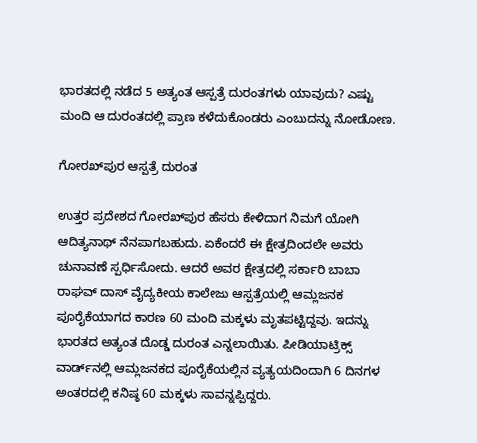ಭಾರತದಲ್ಲಿ ನಡೆದ 5 ಅತ್ಯಂತ ಆಸ್ಪತ್ರೆ ದುರಂತಗಳು ಯಾವುದು? ಎಷ್ಟು ಮಂದಿ ಆ ದುರಂತದಲ್ಲಿ ಪ್ರಾಣ ಕಳೆದುಕೊಂಡರು ಎಂಬುದನ್ನು ನೋಡೋಣ.

ಗೋರಖ್‌ಪುರ ಆಸ್ಪತ್ರೆ ದುರಂತ

ಉತ್ತರ ಪ್ರದೇಶದ ಗೋರಖ್‌ಪುರ ಹೆಸರು ಕೇಳಿದಾಗ ನಿಮಗೆ ಯೋಗಿ ಆದಿತ್ಯನಾಥ್ ನೆನಪಾಗಬಹುದು. ಏಕೆಂದರೆ ಈ ಕ್ಷೇತ್ರದಿಂದಲೇ ಅವರು ಚುನಾವಣೆ ಸ್ಪರ್ಧಿಸೋದು. ಆದರೆ ಅವರ ಕ್ಷೇತ್ರದಲ್ಲಿ ಸರ್ಕಾರಿ ಬಾಬಾ ರಾಘವ್ ದಾಸ್ ವೈದ್ಯಕೀಯ ಕಾಲೇಜು ಆಸ್ಪತ್ರೆಯಲ್ಲಿ ಆಮ್ಲಜನಕ ಪೂರೈಕೆಯಾಗದ ಕಾರಣ 60 ಮಂದಿ ಮಕ್ಕಳು ಮೃತಪಟ್ಟಿದ್ದವು. ಇದನ್ನು ಭಾರತದ ಅತ್ಯಂತ ದೊಡ್ಡ ದುರಂತ ಎನ್ನಲಾಯಿತು. ಪೀಡಿಯಾಟ್ರಿಕ್ಸ್ ವಾರ್ಡ್‌ನಲ್ಲಿ ಆಮ್ಲಜನಕದ ಪೂರೈಕೆಯಲ್ಲಿನ ವ್ಯತ್ಯಯದಿಂದಾಗಿ 6 ದಿನಗಳ ಅಂತರದಲ್ಲಿ ಕನಿಷ್ಠ 60 ಮಕ್ಕಳು ಸಾವನ್ನಪ್ಪಿದ್ದರು.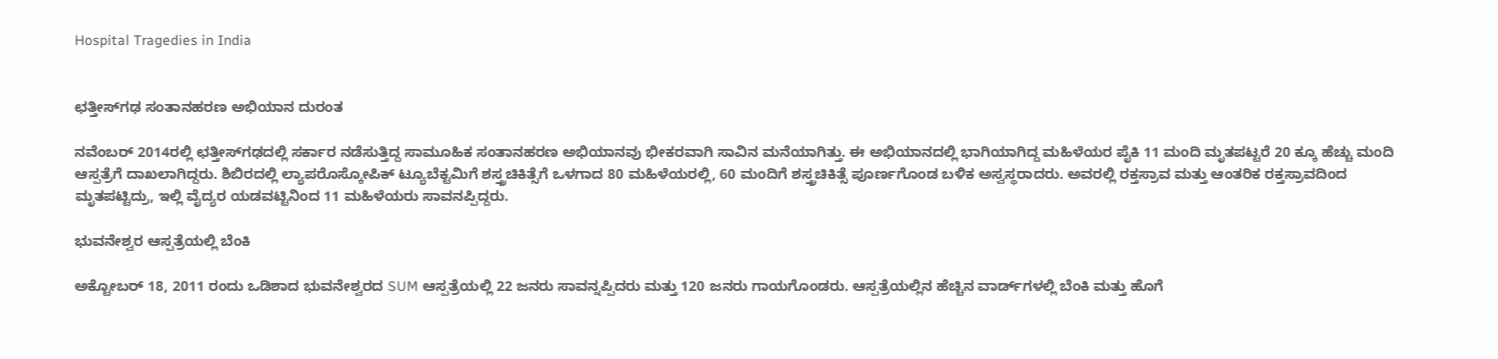Hospital Tragedies in India


ಛತ್ತೀಸ್‌ಗಢ ಸಂತಾನಹರಣ ಅಭಿಯಾನ ದುರಂತ

ನವೆಂಬರ್ 2014ರಲ್ಲಿ ಛತ್ತೀಸ್‌ಗಢದಲ್ಲಿ ಸರ್ಕಾರ ನಡೆಸುತ್ತಿದ್ದ ಸಾಮೂಹಿಕ ಸಂತಾನಹರಣ ಅಭಿಯಾನವು ಭೀಕರವಾಗಿ ಸಾವಿನ ಮನೆಯಾಗಿತ್ತು. ಈ ಅಭಿಯಾನದಲ್ಲಿ ಭಾಗಿಯಾಗಿದ್ದ ಮಹಿಳೆಯರ ಪೈಕಿ 11 ಮಂದಿ ಮೃತಪಟ್ಟರೆ 20 ಕ್ಕೂ ಹೆಚ್ಚು ಮಂದಿ ಆಸ್ಪತ್ರೆಗೆ ದಾಖಲಾಗಿದ್ದರು. ಶಿಬಿರದಲ್ಲಿ ಲ್ಯಾಪರೊಸ್ಕೋಪಿಕ್ ಟ್ಯೂಬೆಕ್ಟಮಿಗೆ ಶಸ್ತ್ರಚಿಕಿತ್ಸೆಗೆ ಒಳಗಾದ 80 ಮಹಿಳೆಯರಲ್ಲಿ, 60 ಮಂದಿಗೆ ಶಸ್ತ್ರಚಿಕಿತ್ಸೆ ಪೂರ್ಣಗೊಂಡ ಬಳಿಕ ಅಸ್ವಸ್ಥರಾದರು. ಅವರಲ್ಲಿ ರಕ್ತಸ್ರಾವ ಮತ್ತು ಆಂತರಿಕ ರಕ್ತಸ್ರಾವದಿಂದ ಮೃತಪಟ್ಟಿದ್ರು, ಇಲ್ಲಿ ವೈದ್ಯರ ಯಡವಟ್ಟಿನಿಂದ 11 ಮಹಿಳೆಯರು ಸಾವನಪ್ಪಿದ್ದರು.

ಭುವನೇಶ್ವರ ಆಸ್ಪತ್ರೆಯಲ್ಲಿ ಬೆಂಕಿ

ಅಕ್ಟೋಬರ್ 18, 2011 ರಂದು ಒಡಿಶಾದ ಭುವನೇಶ್ವರದ SUM ಆಸ್ಪತ್ರೆಯಲ್ಲಿ 22 ಜನರು ಸಾವನ್ನಪ್ಪಿದರು ಮತ್ತು 120 ಜನರು ಗಾಯಗೊಂಡರು. ಆಸ್ಪತ್ರೆಯಲ್ಲಿನ ಹೆಚ್ಚಿನ ವಾರ್ಡ್‌ಗಳಲ್ಲಿ ಬೆಂಕಿ ಮತ್ತು ಹೊಗೆ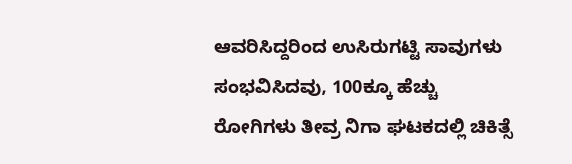ಆವರಿಸಿದ್ದರಿಂದ ಉಸಿರುಗಟ್ಟಿ ಸಾವುಗಳು ಸಂಭವಿಸಿದವು, 100ಕ್ಕೂ ಹೆಚ್ಚು ರೋಗಿಗಳು ತೀವ್ರ ನಿಗಾ ಘಟಕದಲ್ಲಿ ಚಿಕಿತ್ಸೆ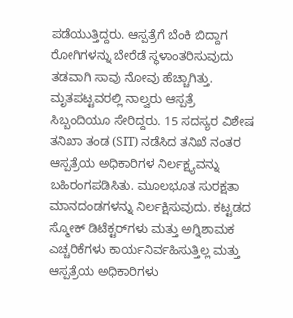ಪಡೆಯುತ್ತಿದ್ದರು. ಆಸ್ಪತ್ರೆಗೆ ಬೆಂಕಿ ಬಿದ್ದಾಗ ರೋಗಿಗಳನ್ನು ಬೇರೆಡೆ ಸ್ಥಳಾಂತರಿಸುವುದು ತಡವಾಗಿ ಸಾವು ನೋವು ಹೆಚ್ಚಾಗಿತ್ತು. ಮೃತಪಟ್ಟವರಲ್ಲಿ ನಾಲ್ವರು ಆಸ್ಪತ್ರೆ ಸಿಬ್ಬಂದಿಯೂ ಸೇರಿದ್ದರು. 15 ಸದಸ್ಯರ ವಿಶೇಷ ತನಿಖಾ ತಂಡ (SIT) ನಡೆಸಿದ ತನಿಖೆ ನಂತರ ಆಸ್ಪತ್ರೆಯ ಅಧಿಕಾರಿಗಳ ನಿರ್ಲಕ್ಷ್ಯವನ್ನು ಬಹಿರಂಗಪಡಿಸಿತು. ಮೂಲಭೂತ ಸುರಕ್ಷತಾ ಮಾನದಂಡಗಳನ್ನು ನಿರ್ಲಕ್ಷಿಸುವುದು. ಕಟ್ಟಡದ ಸ್ಮೋಕ್ ಡಿಟೆಕ್ಟರ್‌ಗಳು ಮತ್ತು ಅಗ್ನಿಶಾಮಕ ಎಚ್ಚರಿಕೆಗಳು ಕಾರ್ಯನಿರ್ವಹಿಸುತ್ತಿಲ್ಲ ಮತ್ತು ಆಸ್ಪತ್ರೆಯ ಅಧಿಕಾರಿಗಳು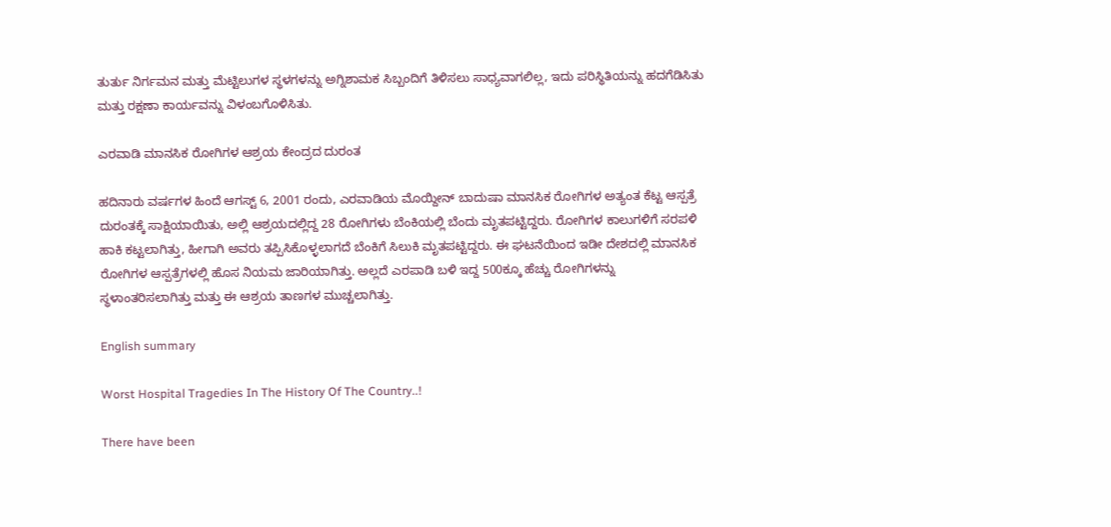ತುರ್ತು ನಿರ್ಗಮನ ಮತ್ತು ಮೆಟ್ಟಿಲುಗಳ ಸ್ಥಳಗಳನ್ನು ಅಗ್ನಿಶಾಮಕ ಸಿಬ್ಬಂದಿಗೆ ತಿಳಿಸಲು ಸಾಧ್ಯವಾಗಲಿಲ್ಲ, ಇದು ಪರಿಸ್ಥಿತಿಯನ್ನು ಹದಗೆಡಿಸಿತು ಮತ್ತು ರಕ್ಷಣಾ ಕಾರ್ಯವನ್ನು ವಿಳಂಬಗೊಳಿಸಿತು.

ಎರವಾಡಿ ಮಾನಸಿಕ ರೋಗಿಗಳ ಆಶ್ರಯ ಕೇಂದ್ರದ ದುರಂತ

ಹದಿನಾರು ವರ್ಷಗಳ ಹಿಂದೆ ಆಗಸ್ಟ್ 6, 2001 ರಂದು, ಎರವಾಡಿಯ ಮೊಯ್ದೀನ್ ಬಾದುಷಾ ಮಾನಸಿಕ ರೋಗಿಗಳ ಅತ್ಯಂತ ಕೆಟ್ಟ ಆಸ್ಪತ್ರೆ ದುರಂತಕ್ಕೆ ಸಾಕ್ಷಿಯಾಯಿತು, ಅಲ್ಲಿ ಆಶ್ರಯದಲ್ಲಿದ್ದ 28 ರೋಗಿಗಳು ಬೆಂಕಿಯಲ್ಲಿ ಬೆಂದು ಮೃತಪಟ್ಟಿದ್ದರು. ರೋಗಿಗಳ ಕಾಲುಗಳಿಗೆ ಸರಪಳಿ ಹಾಕಿ ಕಟ್ಟಲಾಗಿತ್ತು, ಹೀಗಾಗಿ ಅವರು ತಪ್ಪಿಸಿಕೊಳ್ಳಲಾಗದೆ ಬೆಂಕಿಗೆ ಸಿಲುಕಿ ಮೃತಪಟ್ಟಿದ್ದರು. ಈ ಘಟನೆಯಿಂದ ಇಡೀ ದೇಶದಲ್ಲಿ ಮಾನಸಿಕ ರೋಗಿಗಳ ಆಸ್ಪತ್ರೆಗಳಲ್ಲಿ ಹೊಸ ನಿಯಮ ಜಾರಿಯಾಗಿತ್ತು. ಅಲ್ಲದೆ ಎರಪಾಡಿ ಬಳಿ ಇದ್ದ 500ಕ್ಕೂ ಹೆಚ್ಚು ರೋಗಿಗಳನ್ನು ಸ್ಥಳಾಂತರಿಸಲಾಗಿತ್ತು ಮತ್ತು ಈ ಆಶ್ರಯ ತಾಣಗಳ ಮುಚ್ಚಲಾಗಿತ್ತು.

English summary

Worst Hospital Tragedies In The History Of The Country..!

There have been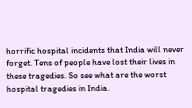horrific hospital incidents that India will never forget. Tens of people have lost their lives in these tragedies. So see what are the worst hospital tragedies in India.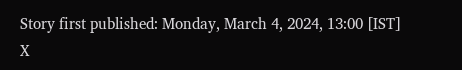Story first published: Monday, March 4, 2024, 13:00 [IST]
X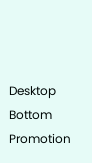Desktop Bottom Promotion